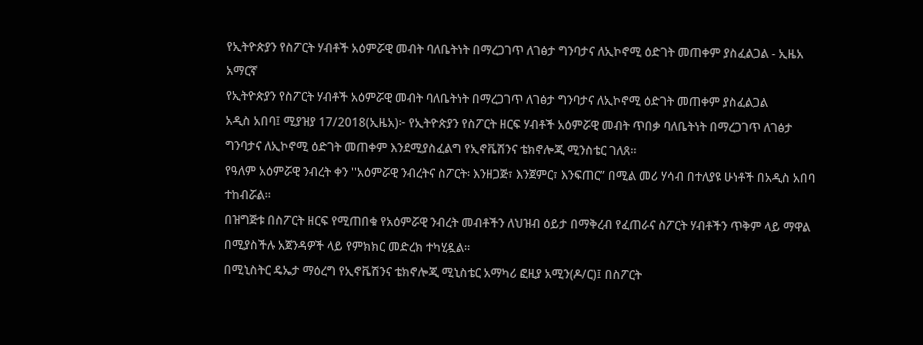የኢትዮጵያን የስፖርት ሃብቶች አዕምሯዊ መብት ባለቤትነት በማረጋገጥ ለገፅታ ግንባታና ለኢኮኖሚ ዕድገት መጠቀም ያስፈልጋል - ኢዜአ አማርኛ
የኢትዮጵያን የስፖርት ሃብቶች አዕምሯዊ መብት ባለቤትነት በማረጋገጥ ለገፅታ ግንባታና ለኢኮኖሚ ዕድገት መጠቀም ያስፈልጋል
አዲስ አበባ፤ ሚያዝያ 17/2018(ኢዜአ)፦ የኢትዮጵያን የስፖርት ዘርፍ ሃብቶች አዕምሯዊ መብት ጥበቃ ባለቤትነት በማረጋገጥ ለገፅታ ግንባታና ለኢኮኖሚ ዕድገት መጠቀም እንደሚያስፈልግ የኢኖቬሽንና ቴክኖሎጂ ሚንስቴር ገለጸ።
የዓለም አዕምሯዊ ንብረት ቀን ''አዕምሯዊ ንብረትና ስፖርት፡ እንዘጋጅ፣ እንጀምር፣ እንፍጠር” በሚል መሪ ሃሳብ በተለያዩ ሁነቶች በአዲስ አበባ ተከብሯል።
በዝግጅቱ በስፖርት ዘርፍ የሚጠበቁ የአዕምሯዊ ንብረት መብቶችን ለህዝብ ዕይታ በማቅረብ የፈጠራና ስፖርት ሃብቶችን ጥቅም ላይ ማዋል በሚያስችሉ አጀንዳዎች ላይ የምክክር መድረክ ተካሂዷል።
በሚኒስትር ዴኤታ ማዕረግ የኢኖቬሽንና ቴክኖሎጂ ሚኒስቴር አማካሪ ፎዚያ አሚን(ዶ/ር)፤ በስፖርት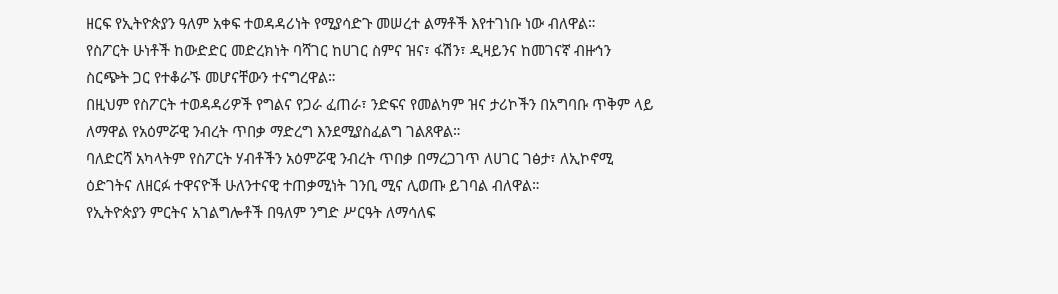ዘርፍ የኢትዮጵያን ዓለም አቀፍ ተወዳዳሪነት የሚያሳድጉ መሠረተ ልማቶች እየተገነቡ ነው ብለዋል።
የስፖርት ሁነቶች ከውድድር መድረክነት ባሻገር ከሀገር ስምና ዝና፣ ፋሽን፣ ዲዛይንና ከመገናኛ ብዙኅን ስርጭት ጋር የተቆራኙ መሆናቸውን ተናግረዋል።
በዚህም የስፖርት ተወዳዳሪዎች የግልና የጋራ ፈጠራ፣ ንድፍና የመልካም ዝና ታሪኮችን በአግባቡ ጥቅም ላይ ለማዋል የአዕምሯዊ ንብረት ጥበቃ ማድረግ እንደሚያስፈልግ ገልጸዋል።
ባለድርሻ አካላትም የስፖርት ሃብቶችን አዕምሯዊ ንብረት ጥበቃ በማረጋገጥ ለሀገር ገፅታ፣ ለኢኮኖሚ ዕድገትና ለዘርፉ ተዋናዮች ሁለንተናዊ ተጠቃሚነት ገንቢ ሚና ሊወጡ ይገባል ብለዋል።
የኢትዮጵያን ምርትና አገልግሎቶች በዓለም ንግድ ሥርዓት ለማሳለፍ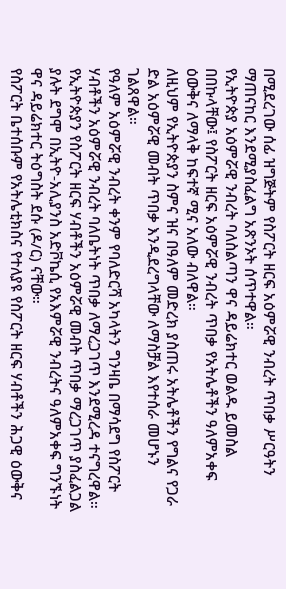በሚደረገው ሰፊ ዝግጅትም የስፖርት ዘርፍ አዕምሯዊ ንብረት ጥበቃ ሥርዓትን ማጠናከር እንደሚያስፈልግ አጽንኦት ሰጥተዋል።
የኢትዮጵያ አዕምሯዊ ንብረት ባለስልጣን ዋና ዳይሬክተር ወልዱ ይመስል በበኩላቸው፤ የስፖርት ዘርፍ አዕምሯዊ ንብረት ጥበቃ የአትሌቶችን ዓለምአቀፍ ዕውቅና ለማላቅ ከፍተኛ ሚና አለው ብለዋል።
ለዚህም የኢትዮጵያን ስምና ዝና በዓለም መድረክ ያስጠሩ አትሌቶችን የግልና የጋራ ድል አዕምሯዊ መብት ጥበቃ እንዲደረግላቸው ለማስቻል እየተሰራ መሆኑን ገልጸዋል።
የዓለም አዕምሯዊ ንብረት ቀንም የባለድርሻ አካላትን ግንዛቤ በማሳደግ የስፖርት ሃብቶችን አዕምሯዊ ንብረት ባለቤትነት ጥበቃ ለማረጋገጥ እንደሚረዳ ተናግረዋል።
የኢትዮጵያን የስፖርት ዘርፍ ሃብቶችን አዕምሯዊ መብት ጥበቃ ማረጋገጥ ያስፈልጋል ያሉት ደግሞ በኢትዮ-አሊያንስ አድቮኬሲ የአእምሯዊ ንብረትና ዓለምአቀፍ ግንኙነት ዋና ዳይሬክተር ትዕግስት ደሱ (ዶ/ር) ናቸው።
የስፖርት ቤተሰቡም የአትሌቲክስና የተለያዩ የስፖርት ዘርፍ ሃብቶችን ሕጋዊ ዕውቅና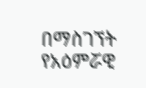በማስገኘት የአዕምሯዊ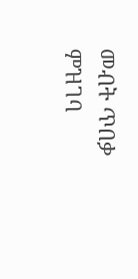መብት ጥበቃ ምዝገባ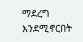ማደረግ እንደሚኖርበት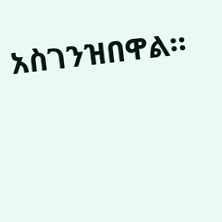አስገንዝበዋል።